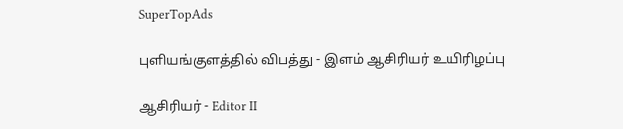SuperTopAds

புளியங்குளத்தில் விபத்து - இளம் ஆசிரியர் உயிரிழப்பு

ஆசிரியர் - Editor II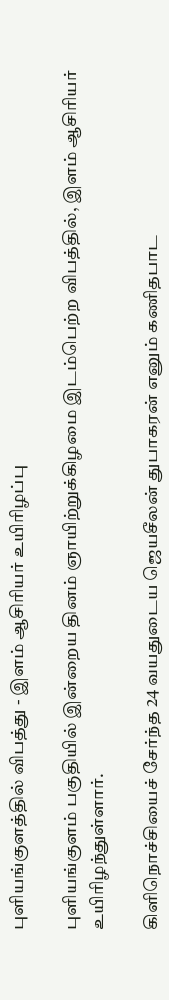புளியங்குளத்தில் விபத்து - இளம் ஆசிரியர் உயிரிழப்பு

புளியங்குளம் பகுதியில் இன்றைய தினம் ஞாயிற்றுக்கிழமை இடம்பெற்ற விபத்தில், இளம் ஆசிரியர் உயிரிழந்துள்ளார்.

கிளிநொச்சியைச் சேர்ந்த 24 வயதுடைய ஜெயசீலன் துபாகரன் எனும் கணிதபாட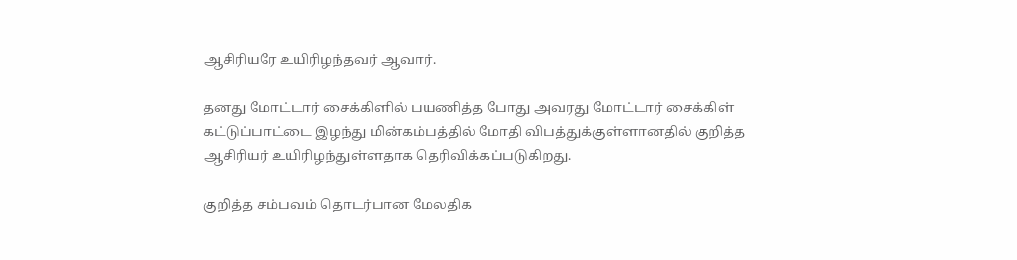ஆசிரியரே உயிரிழந்தவர் ஆவார்.

தனது மோட்டார் சைக்கிளில் பயணித்த போது அவரது மோட்டார் சைக்கிள் கட்டுப்பாட்டை இழந்து மின்கம்பத்தில் மோதி விபத்துக்குள்ளானதில் குறித்த ஆசிரியர் உயிரிழந்துள்ளதாக தெரிவிக்கப்படுகிறது.

குறித்த சம்பவம் தொடர்பான மேலதிக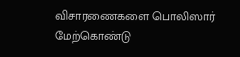விசாரணைகளை பொலிஸார் மேற்கொண்டு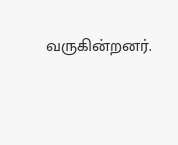வருகின்றனர்.